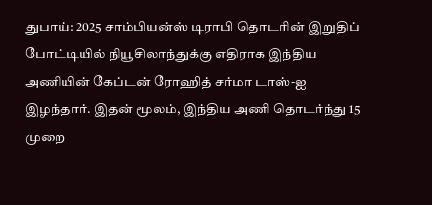துபாய்: 2025 சாம்பியன்ஸ் டிராபி தொடரின் இறுதிப் போட்டியில் நியூசிலாந்துக்கு எதிராக இந்திய அணியின் கேப்டன் ரோஹித் சர்மா டாஸ்-ஐ இழந்தார். இதன் மூலம், இந்திய அணி தொடர்ந்து 15 முறை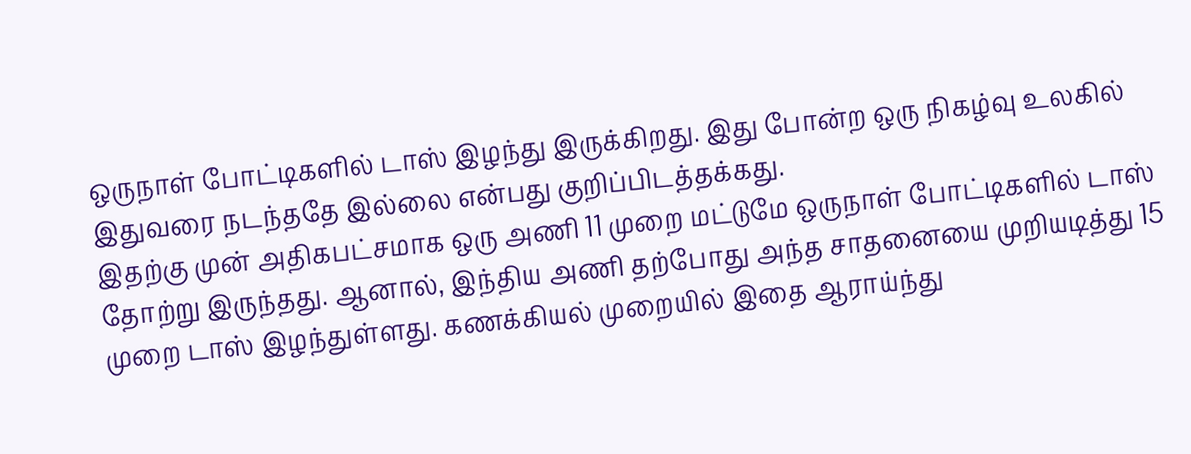ஒருநாள் போட்டிகளில் டாஸ் இழந்து இருக்கிறது. இது போன்ற ஒரு நிகழ்வு உலகில் இதுவரை நடந்ததே இல்லை என்பது குறிப்பிடத்தக்கது.
இதற்கு முன் அதிகபட்சமாக ஒரு அணி 11 முறை மட்டுமே ஒருநாள் போட்டிகளில் டாஸ் தோற்று இருந்தது. ஆனால், இந்திய அணி தற்போது அந்த சாதனையை முறியடித்து 15 முறை டாஸ் இழந்துள்ளது. கணக்கியல் முறையில் இதை ஆராய்ந்து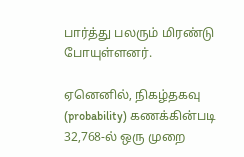பார்த்து பலரும் மிரண்டு போயுள்ளனர்.

ஏனெனில், நிகழ்தகவு (probability) கணக்கின்படி 32,768-ல் ஒரு முறை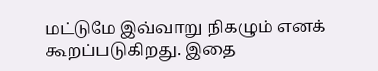மட்டுமே இவ்வாறு நிகழும் எனக் கூறப்படுகிறது. இதை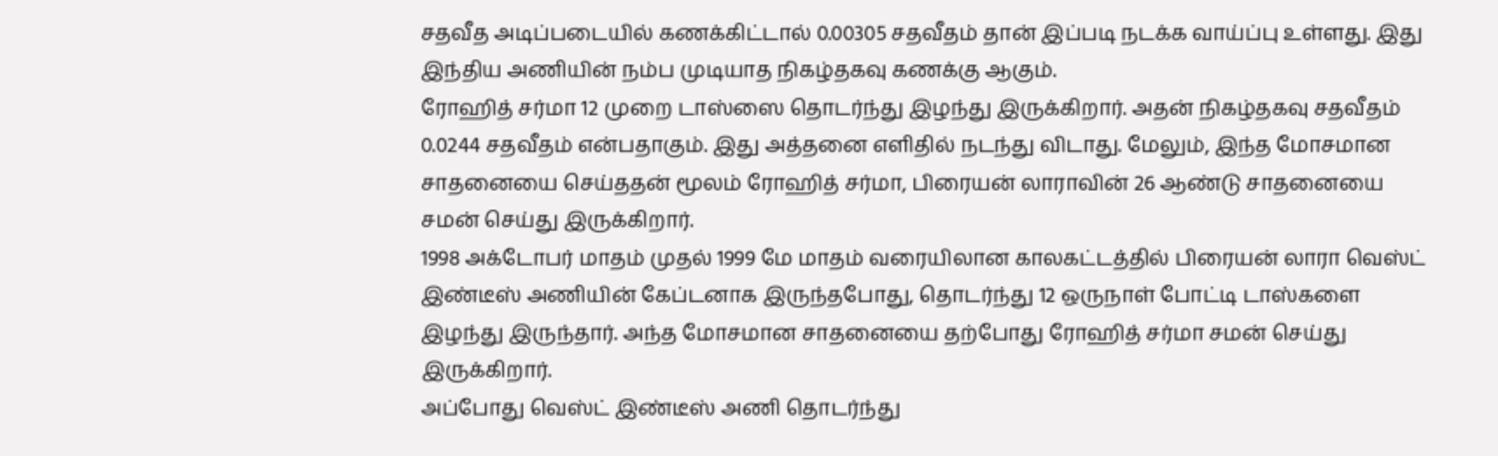சதவீத அடிப்படையில் கணக்கிட்டால் 0.00305 சதவீதம் தான் இப்படி நடக்க வாய்ப்பு உள்ளது. இது இந்திய அணியின் நம்ப முடியாத நிகழ்தகவு கணக்கு ஆகும்.
ரோஹித் சர்மா 12 முறை டாஸ்ஸை தொடர்ந்து இழந்து இருக்கிறார். அதன் நிகழ்தகவு சதவீதம் 0.0244 சதவீதம் என்பதாகும். இது அத்தனை எளிதில் நடந்து விடாது. மேலும், இந்த மோசமான சாதனையை செய்ததன் மூலம் ரோஹித் சர்மா, பிரையன் லாராவின் 26 ஆண்டு சாதனையை சமன் செய்து இருக்கிறார்.
1998 அக்டோபர் மாதம் முதல் 1999 மே மாதம் வரையிலான காலகட்டத்தில் பிரையன் லாரா வெஸ்ட் இண்டீஸ் அணியின் கேப்டனாக இருந்தபோது, தொடர்ந்து 12 ஒருநாள் போட்டி டாஸ்களை இழந்து இருந்தார். அந்த மோசமான சாதனையை தற்போது ரோஹித் சர்மா சமன் செய்து இருக்கிறார்.
அப்போது வெஸ்ட் இண்டீஸ் அணி தொடர்ந்து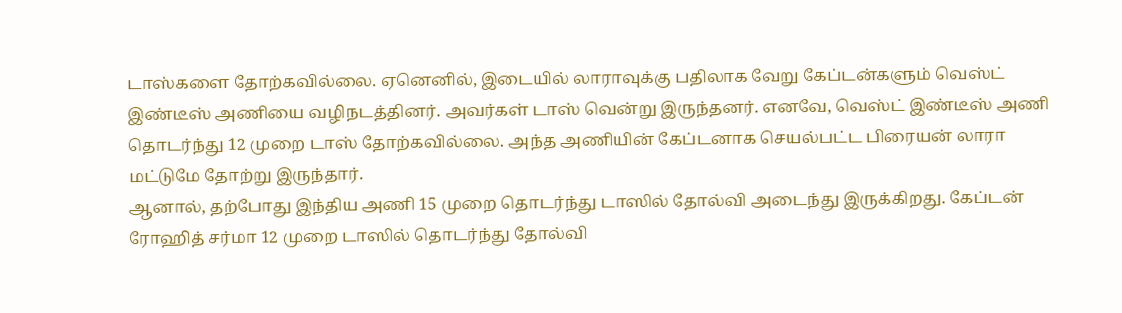டாஸ்களை தோற்கவில்லை. ஏனெனில், இடையில் லாராவுக்கு பதிலாக வேறு கேப்டன்களும் வெஸ்ட் இண்டீஸ் அணியை வழிநடத்தினர். அவர்கள் டாஸ் வென்று இருந்தனர். எனவே, வெஸ்ட் இண்டீஸ் அணி தொடர்ந்து 12 முறை டாஸ் தோற்கவில்லை. அந்த அணியின் கேப்டனாக செயல்பட்ட பிரையன் லாரா மட்டுமே தோற்று இருந்தார்.
ஆனால், தற்போது இந்திய அணி 15 முறை தொடர்ந்து டாஸில் தோல்வி அடைந்து இருக்கிறது. கேப்டன் ரோஹித் சர்மா 12 முறை டாஸில் தொடர்ந்து தோல்வி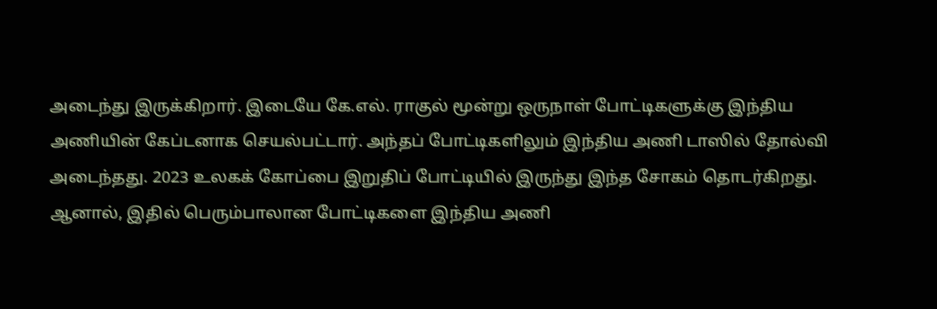அடைந்து இருக்கிறார். இடையே கே.எல். ராகுல் மூன்று ஒருநாள் போட்டிகளுக்கு இந்திய அணியின் கேப்டனாக செயல்பட்டார். அந்தப் போட்டிகளிலும் இந்திய அணி டாஸில் தோல்வி அடைந்தது. 2023 உலகக் கோப்பை இறுதிப் போட்டியில் இருந்து இந்த சோகம் தொடர்கிறது.
ஆனால், இதில் பெரும்பாலான போட்டிகளை இந்திய அணி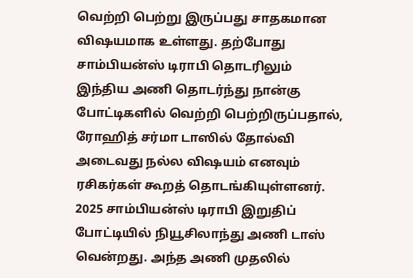வெற்றி பெற்று இருப்பது சாதகமான விஷயமாக உள்ளது. தற்போது சாம்பியன்ஸ் டிராபி தொடரிலும் இந்திய அணி தொடர்ந்து நான்கு போட்டிகளில் வெற்றி பெற்றிருப்பதால், ரோஹித் சர்மா டாஸில் தோல்வி அடைவது நல்ல விஷயம் எனவும் ரசிகர்கள் கூறத் தொடங்கியுள்ளனர்.
2025 சாம்பியன்ஸ் டிராபி இறுதிப் போட்டியில் நியூசிலாந்து அணி டாஸ் வென்றது. அந்த அணி முதலில்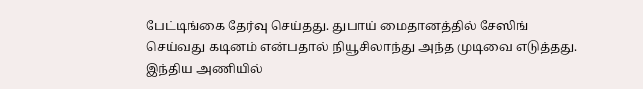பேட்டிங்கை தேர்வு செய்தது. துபாய் மைதானத்தில் சேஸிங் செய்வது கடினம் என்பதால் நியூசிலாந்து அந்த முடிவை எடுத்தது. இந்திய அணியில்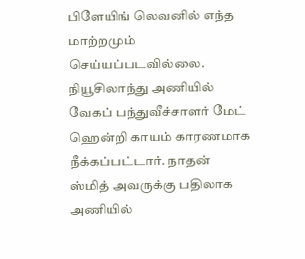பிளேயிங் லெவனில் எந்த மாற்றமும் செய்யப்படவில்லை. நியூசிலாந்து அணியில் வேகப் பந்துவீச்சாளர் மேட் ஹென்றி காயம் காரணமாக நீக்கப்பட்டார். நாதன் ஸ்மித் அவருக்கு பதிலாக அணியில்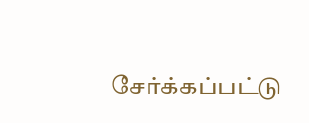சேர்க்கப்பட்டு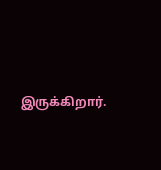இருக்கிறார்.